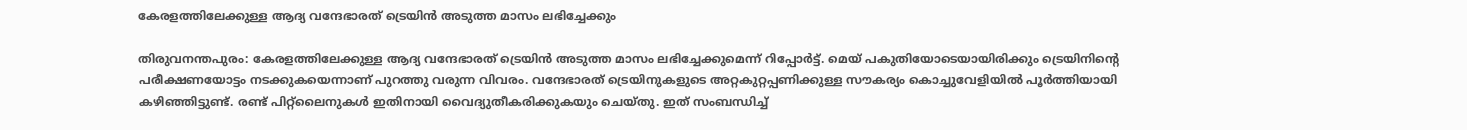കേരളത്തിലേക്കുള്ള ആദ്യ വന്ദേഭാരത് ട്രെയിൻ അടുത്ത മാസം ലഭിച്ചേക്കും

തിരുവനന്തപുരം: കേരളത്തിലേക്കുള്ള ആദ്യ വന്ദേഭാരത് ട്രെയിൻ അടുത്ത മാസം ലഭിച്ചേക്കുമെന്ന് റിപ്പോർട്ട്. മെയ് പകുതിയോടെയായിരിക്കും ട്രെയിനിന്റെ പരീക്ഷണയോട്ടം നടക്കുകയെന്നാണ് പുറത്തു വരുന്ന വിവരം. വന്ദേഭാരത് ട്രെയിനുകളുടെ അറ്റകുറ്റപ്പണിക്കുള്ള സൗകര്യം കൊച്ചുവേളിയിൽ പൂർത്തിയായി കഴിഞ്ഞിട്ടുണ്ട്. രണ്ട് പിറ്റ്‌ലൈനുകൾ ഇതിനായി വൈദ്യുതീകരിക്കുകയും ചെയ്തു. ഇത് സംബന്ധിച്ച്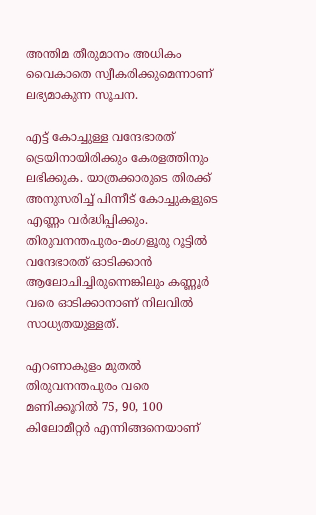അന്തിമ തീരുമാനം അധികം വൈകാതെ സ്വീകരിക്കുമെന്നാണ് ലഭ്യമാകുന്ന സൂചന.

എട്ട് കോച്ചുള്ള വന്ദേഭാരത് ട്രെയിനായിരിക്കും കേരളത്തിനും ലഭിക്കുക. യാത്രക്കാരുടെ തിരക്ക് അനുസരിച്ച് പിന്നീട് കോച്ചുകളുടെ എണ്ണം വർദ്ധിപ്പിക്കും. തിരുവനന്തപുരം-മംഗളൂരു റൂട്ടിൽ വന്ദേഭാരത് ഓടിക്കാൻ ആലോചിച്ചിരുന്നെങ്കിലും കണ്ണൂർ വരെ ഓടിക്കാനാണ് നിലവിൽ സാധ്യതയുള്ളത്.

എറണാകുളം മുതൽ തിരുവനന്തപുരം വരെ മണിക്കൂറിൽ 75, 90, 100 കിലോമീറ്റർ എന്നിങ്ങനെയാണ്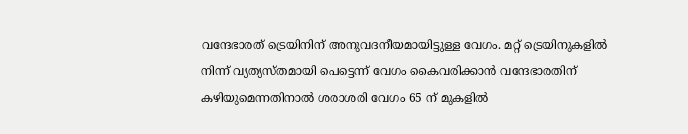വന്ദേഭാരത് ട്രെയിനിന് അനുവദനീയമായിട്ടുള്ള വേഗം. മറ്റ് ട്രെയിനുകളിൽ നിന്ന് വ്യത്യസ്തമായി പെട്ടെന്ന് വേഗം കൈവരിക്കാൻ വന്ദേഭാരതിന് കഴിയുമെന്നതിനാൽ ശരാശരി വേഗം 65 ന് മുകളിൽ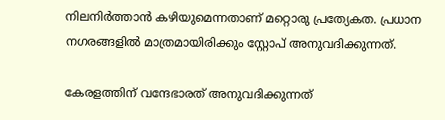നിലനിർത്താൻ കഴിയുമെന്നതാണ് മറ്റൊരു പ്രത്യേകത. പ്രധാന നഗരങ്ങളിൽ മാത്രമായിരിക്കും സ്റ്റോപ് അനുവദിക്കുന്നത്.

കേരളത്തിന് വന്ദേഭാരത് അനുവദിക്കുന്നത്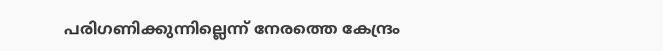പരിഗണിക്കുന്നില്ലെന്ന് നേരത്തെ കേന്ദ്രം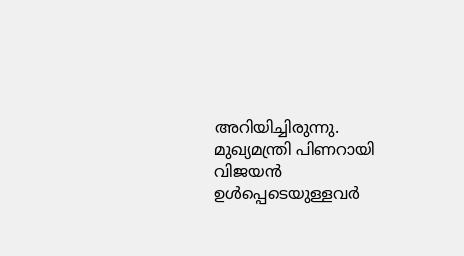അറിയിച്ചിരുന്നു. മുഖ്യമന്ത്രി പിണറായി വിജയൻ ഉൾപ്പെടെയുള്ളവർ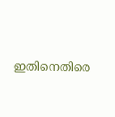ഇതിനെതിരെ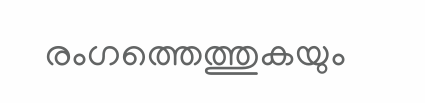രംഗത്തെത്തുകയും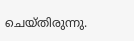ചെയ്തിരുന്നു.